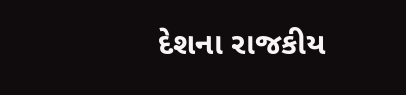દેશના રાજકીય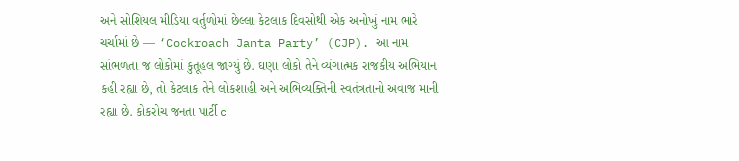અને સોશિયલ મીડિયા વર્તુળોમાં છેલ્લા કેટલાક દિવસોથી એક અનોખું નામ ભારે ચર્ચામાં છે — ‘Cockroach Janta Party’ (CJP). આ નામ સાંભળતા જ લોકોમાં કુતૂહલ જાગ્યું છે. ઘણા લોકો તેને વ્યંગાત્મક રાજકીય અભિયાન કહી રહ્યા છે, તો કેટલાક તેને લોકશાહી અને અભિવ્યક્તિની સ્વતંત્રતાનો અવાજ માની રહ્યા છે. કોકરોચ જનતા પાર્ટી c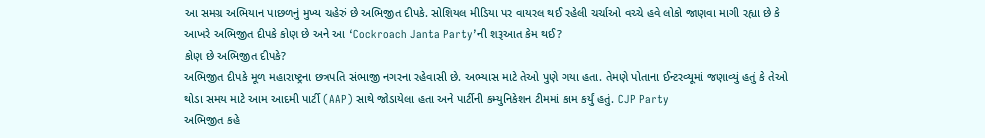આ સમગ્ર અભિયાન પાછળનું મુખ્ય ચહેરું છે અભિજીત દીપકે. સોશિયલ મીડિયા પર વાયરલ થઈ રહેલી ચર્ચાઓ વચ્ચે હવે લોકો જાણવા માગી રહ્યા છે કે આખરે અભિજીત દીપકે કોણ છે અને આ ‘Cockroach Janta Party’ની શરૂઆત કેમ થઈ?
કોણ છે અભિજીત દીપકે?
અભિજીત દીપકે મૂળ મહારાષ્ટ્રના છત્રપતિ સંભાજી નગરના રહેવાસી છે. અભ્યાસ માટે તેઓ પુણે ગયા હતા. તેમણે પોતાના ઈન્ટરવ્યૂમાં જણાવ્યું હતું કે તેઓ થોડા સમય માટે આમ આદમી પાર્ટી (AAP) સાથે જોડાયેલા હતા અને પાર્ટીની કમ્યુનિકેશન ટીમમાં કામ કર્યું હતું. CJP Party
અભિજીત કહે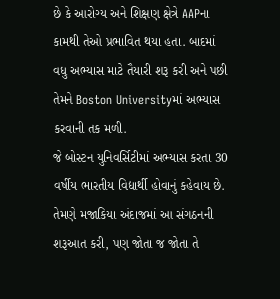છે કે આરોગ્ય અને શિક્ષણ ક્ષેત્રે AAPના કામથી તેઓ પ્રભાવિત થયા હતા. બાદમાં વધુ અભ્યાસ માટે તૈયારી શરૂ કરી અને પછી તેમને Boston Universityમાં અભ્યાસ કરવાની તક મળી.
જે બોસ્ટન યુનિવર્સિટીમાં અભ્યાસ કરતા 30 વર્ષીય ભારતીય વિદ્યાર્થી હોવાનું કહેવાય છે. તેમણે મજાકિયા અંદાજમાં આ સંગઠનની શરૂઆત કરી, પણ જોતા જ જોતા તે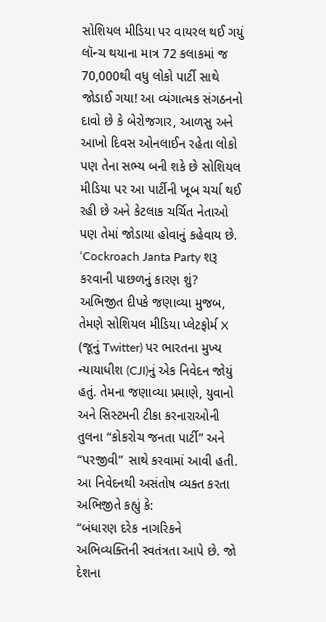સોશિયલ મીડિયા પર વાયરલ થઈ ગયું લૉન્ચ થયાના માત્ર 72 કલાકમાં જ 70,000થી વધુ લોકો પાર્ટી સાથે જોડાઈ ગયા! આ વ્યંગાત્મક સંગઠનનો દાવો છે કે બેરોજગાર, આળસુ અને આખો દિવસ ઓનલાઈન રહેતા લોકો પણ તેના સભ્ય બની શકે છે સોશિયલ મીડિયા પર આ પાર્ટીની ખૂબ ચર્ચા થઈ રહી છે અને કેટલાક ચર્ચિત નેતાઓ પણ તેમાં જોડાયા હોવાનું કહેવાય છે.
‘Cockroach Janta Party શરૂ કરવાની પાછળનું કારણ શું?
અભિજીત દીપકે જણાવ્યા મુજબ, તેમણે સોશિયલ મીડિયા પ્લેટફોર્મ X (જૂનું Twitter) પર ભારતના મુખ્ય ન્યાયાધીશ (CJI)નું એક નિવેદન જોયું હતું. તેમના જણાવ્યા પ્રમાણે, યુવાનો અને સિસ્ટમની ટીકા કરનારાઓની તુલના “કોકરોચ જનતા પાર્ટી” અને “પરજીવી” સાથે કરવામાં આવી હતી.
આ નિવેદનથી અસંતોષ વ્યક્ત કરતા અભિજીતે કહ્યું કે:
“બંધારણ દરેક નાગરિકને અભિવ્યક્તિની સ્વતંત્રતા આપે છે. જો દેશના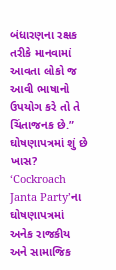બંધારણના રક્ષક તરીકે માનવામાં આવતા લોકો જ આવી ભાષાનો ઉપયોગ કરે તો તે ચિંતાજનક છે.”
ઘોષણાપત્રમાં શું છે ખાસ?
‘Cockroach Janta Party’ના ઘોષણાપત્રમાં અનેક રાજકીય અને સામાજિક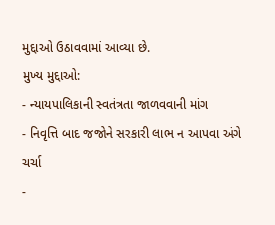મુદ્દાઓ ઉઠાવવામાં આવ્યા છે.
મુખ્ય મુદ્દાઓ:
- ન્યાયપાલિકાની સ્વતંત્રતા જાળવવાની માંગ
- નિવૃત્તિ બાદ જજોને સરકારી લાભ ન આપવા અંગે ચર્ચા
-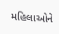મહિલાઓને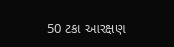50 ટકા આરક્ષણ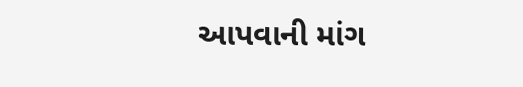આપવાની માંગ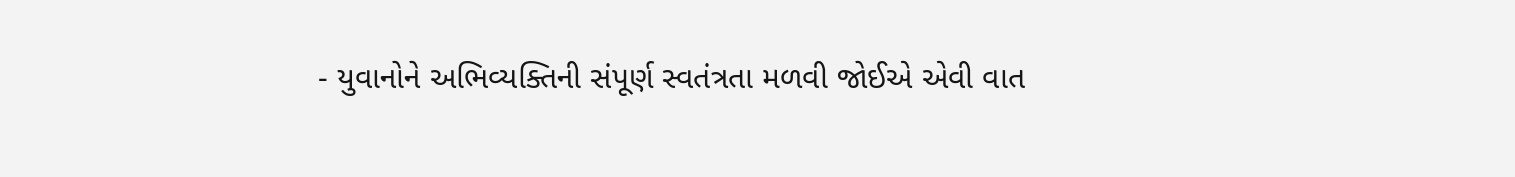- યુવાનોને અભિવ્યક્તિની સંપૂર્ણ સ્વતંત્રતા મળવી જોઈએ એવી વાત